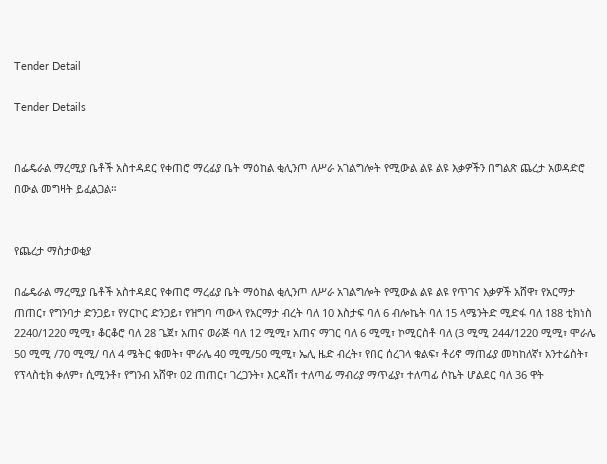Tender Detail

Tender Details


በፌዴራል ማረሚያ ቤቶች አስተዳደር የቀጠሮ ማረፊያ ቤት ማዕከል ቂሊንጦ ለሥራ አገልግሎት የሚውል ልዩ ልዩ እቃዎችን በግልጽ ጨረታ አወዳድሮ በውል መግዛት ይፈልጋል።


የጨረታ ማስታወቂያ

በፌዴራል ማረሚያ ቤቶች አስተዳደር የቀጠሮ ማረፊያ ቤት ማዕከል ቂሊንጦ ለሥራ አገልግሎት የሚውል ልዩ ልዩ የጥገና እቃዎች አሸዋ፣ የአርማታ ጠጠር፣ የግንባታ ድንጋይ፣ የሃርኮር ድንጋይ፣ የዝግባ ጣውላ የአርማታ ብረት ባለ 10 እስታፍ ባለ 6 ብሎኬት ባለ 15 ላሜንትድ ሚድፋ ባለ 188 ቲክነስ 2240/1220 ሚሚ፣ ቆርቆሮ ባለ 28 ጌጀ፣ አጠና ወራጅ ባለ 12 ሚሚ፣ አጠና ማገር ባለ 6 ሚሚ፣ ኮሚርስቶ ባለ (3 ሚሚ 244/1220 ሚሚ፣ ሞራሌ 50 ሚሚ /70 ሚሚ/ ባለ 4 ሜትር ቁመት፣ ሞራሌ 40 ሚሚ/50 ሚሚ፣ ኤሊ ዜድ ብረት፣ የበር ሰረገላ ቁልፍ፣ ቶሪኖ ማጠፊያ መካከለኛ፣ አንተሬስት፣ የፕላስቲክ ቀለም፣ ሲሚንቶ፣ የግንብ አሸዋ፣ 02 ጠጠር፣ ገረጋንት፣ እርዳሽ፣ ተለጣፊ ማብሪያ ማጥፊያ፣ ተለጣፊ ሶኬት ሆልደር ባለ 36 ዋት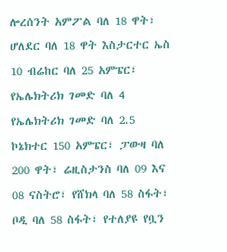ሎረሰንት አምፖል ባለ 18 ዋት፣ ሆለደር ባለ 18 ዋት እስታርተር ኤስ 10 ብሬከር ባለ 25 አምፔር፣ የኤሌክትሪክ ገመድ ባለ 4 የኤሌክትሪክ ገመድ ባለ 2.5 ኮኔክተር 150 አምፔር፣ ፓውዛ ባለ 200 ዋት፣ ሬዚስታንስ ባለ 09 እና 08 ናስትሮ፣ የሸክላ ባለ 58 ስፋት፣ ቦዲ ባለ 58 ስፋት፣ የተለያዩ የቧን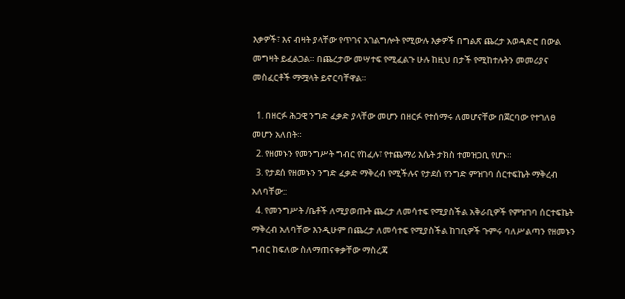እቃዎች፣ እና ብዛት ያላቸው የጥገና አገልግሎት የሚውሉ እቃዎች በግልጽ ጨረታ አወዳድሮ በውል መግዛት ይፈልጋል። በጨረታው መሣተፍ የሚፈልጉ ሁሉ ከዚህ በታች የሚከተሉትን መመሪያና መስፈርቶች ማሟላት ይኖርባቸዋል።

  1. በዘርፉ ሕጋዊ ንግድ ፈቃድ ያላቸው መሆን በዘርፉ የተሰማሩ ለመሆናቸው በጀርባው የተገለፀ መሆን አለበት።
  2. የዘመኑን የመንግሥት ግብር የከፈሉ፣ የተጨማሪ እሴት ታክስ ተመዝጋቢ የሆኑ።
  3. የታደሰ የዘመኑን ንግድ ፈቃድ ማቅረብ የሚችሉና የታደሰ የንግድ ምዝገባ ሰርተፍኬት ማቅረብ አለባቸው::
  4. የመንግሥት /ቤቶች ለሚያወጡት ጨረታ ለመሳተፍ የሚያስችል አቅራቢዎች የምዝገባ ሰርተፍኬት ማቅረብ አለባቸው እንዲሁም በጨረታ ለመሳተፍ የሚያስችል ከገቢዎች ጉምሩ ባለሥልጣን የዘመኑን ግብር ከፍለው ስለማጠናቀቃቸው ማስረጃ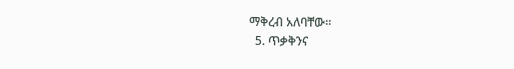ማቅረብ አለባቸው።
  5. ጥቃቅንና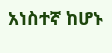አነስተኛ ከሆኑ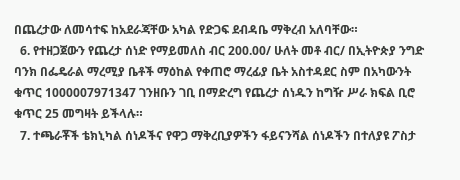በጨረታው ለመሳተፍ ከአደራጃቸው አካል የድጋፍ ደብዳቤ ማቅረብ አለባቸው።
  6. የተዘጋጀውን የጨረታ ሰነድ የማይመለስ ብር 200.00/ ሁለት መቶ ብር/ በኢትዮጵያ ንግድ ባንክ በፌዴራል ማረሚያ ቤቶች ማዕከል የቀጠሮ ማረፊያ ቤት አስተዳደር ስም በአካውንት ቁጥር 1000007971347 ገንዘቡን ገቢ በማድረግ የጨረታ ሰነዱን ከግዥ ሥራ ክፍል ቢሮ ቁጥር 25 መግዛት ይችላሉ።
  7. ተጫራቾች ቴክኒካል ሰነዶችና የዋጋ ማቅረቢያዎችን ፋይናንሻል ሰነዶችን በተለያዩ ፖስታ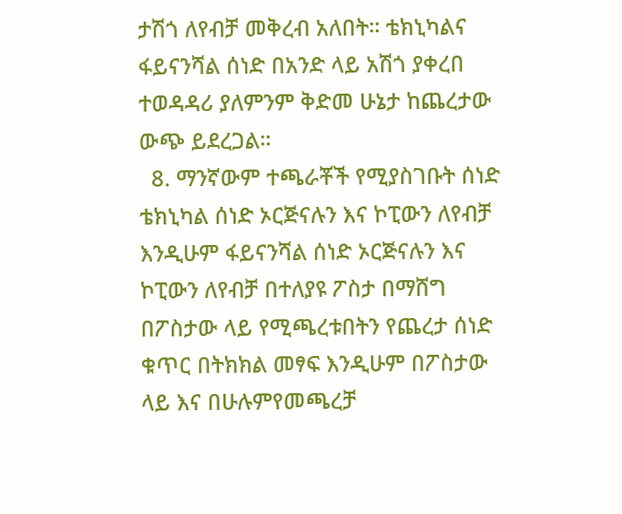ታሽጎ ለየብቻ መቅረብ አለበት። ቴክኒካልና ፋይናንሻል ሰነድ በአንድ ላይ አሽጎ ያቀረበ ተወዳዳሪ ያለምንም ቅድመ ሁኔታ ከጨረታው ውጭ ይደረጋል።
  8. ማንኛውም ተጫራቾች የሚያስገቡት ሰነድ ቴክኒካል ሰነድ ኦርጅናሉን እና ኮፒውን ለየብቻ እንዲሁም ፋይናንሻል ሰነድ ኦርጅናሉን እና ኮፒውን ለየብቻ በተለያዩ ፖስታ በማሸግ በፖስታው ላይ የሚጫረቱበትን የጨረታ ሰነድ ቁጥር በትክክል መፃፍ እንዲሁም በፖስታው ላይ እና በሁሉምየመጫረቻ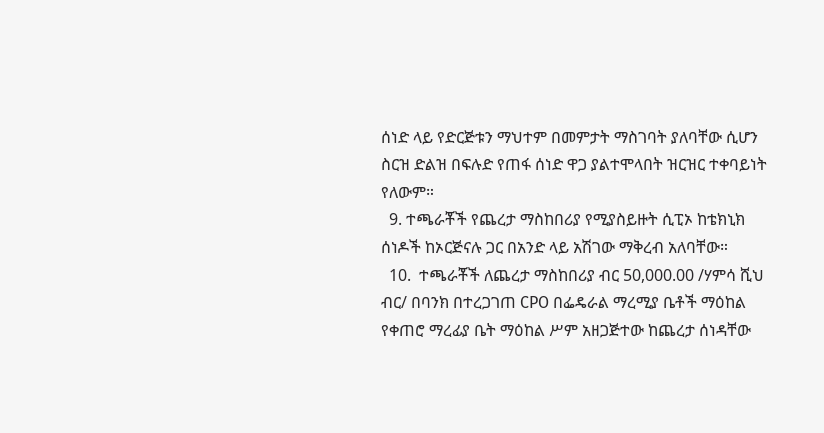ሰነድ ላይ የድርጅቱን ማህተም በመምታት ማስገባት ያለባቸው ሲሆን ስርዝ ድልዝ በፍሉድ የጠፋ ሰነድ ዋጋ ያልተሞላበት ዝርዝር ተቀባይነት የለውም።
  9. ተጫራቾች የጨረታ ማስከበሪያ የሚያስይዙት ሲፒኦ ከቴክኒክ ሰነዶች ከኦርጅናሉ ጋር በአንድ ላይ አሽገው ማቅረብ አለባቸው።
  10.  ተጫራቾች ለጨረታ ማስከበሪያ ብር 50,000.00 /ሃምሳ ሺህ ብር/ በባንክ በተረጋገጠ CPO በፌዴራል ማረሚያ ቤቶች ማዕከል የቀጠሮ ማረፊያ ቤት ማዕከል ሥም አዘጋጅተው ከጨረታ ሰነዳቸው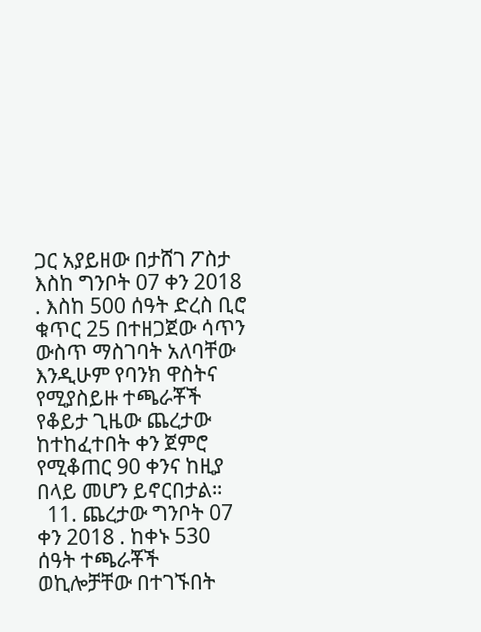ጋር አያይዘው በታሸገ ፖስታ እስከ ግንቦት 07 ቀን 2018 . እስከ 500 ሰዓት ድረስ ቢሮ ቁጥር 25 በተዘጋጀው ሳጥን ውስጥ ማስገባት አለባቸው እንዲሁም የባንክ ዋስትና የሚያስይዙ ተጫራቾች የቆይታ ጊዜው ጨረታው ከተከፈተበት ቀን ጀምሮ የሚቆጠር 90 ቀንና ከዚያ በላይ መሆን ይኖርበታል።
  11. ጨረታው ግንቦት 07 ቀን 2018 . ከቀኑ 530 ሰዓት ተጫራቾች ወኪሎቻቸው በተገኙበት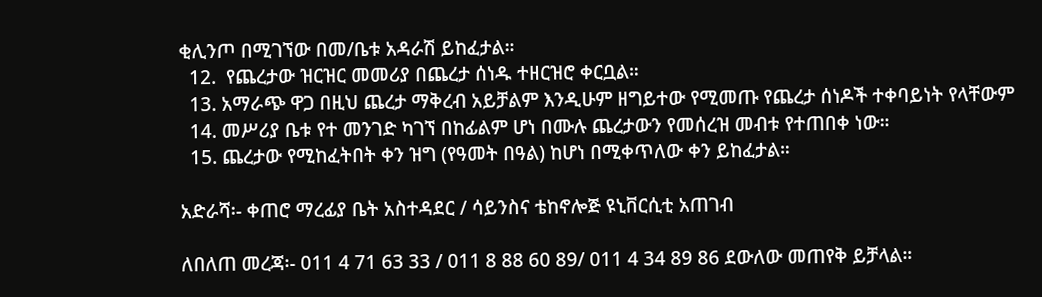ቂሊንጦ በሚገኘው በመ/ቤቱ አዳራሽ ይከፈታል።
  12.  የጨረታው ዝርዝር መመሪያ በጨረታ ሰነዱ ተዘርዝሮ ቀርቧል።
  13. አማራጭ ዋጋ በዚህ ጨረታ ማቅረብ አይቻልም እንዲሁም ዘግይተው የሚመጡ የጨረታ ሰነዶች ተቀባይነት የላቸውም
  14. መሥሪያ ቤቱ የተ መንገድ ካገኘ በከፊልም ሆነ በሙሉ ጨረታውን የመሰረዝ መብቱ የተጠበቀ ነው።
  15. ጨረታው የሚከፈትበት ቀን ዝግ (የዓመት በዓል) ከሆነ በሚቀጥለው ቀን ይከፈታል።

አድራሻ፡- ቀጠሮ ማረፊያ ቤት አስተዳደር / ሳይንስና ቴከኖሎጅ ዩኒቨርሲቲ አጠገብ

ለበለጠ መረጃ፡- 011 4 71 63 33 / 011 8 88 60 89/ 011 4 34 89 86 ደውለው መጠየቅ ይቻላል።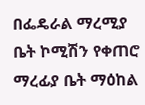በፌዴራል ማረሚያ ቤት ኮሚሽን የቀጠሮ ማረፊያ ቤት ማዕከል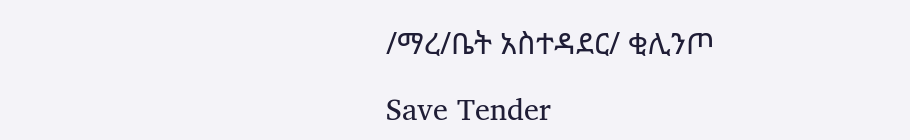/ማረ/ቤት አስተዳደር/ ቂሊንጦ

Save Tender